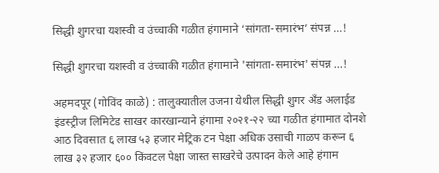सिद्धी शुगरचा यशस्वी व उंच्चाकी गळीत हंगामाने ‘सांगता-समारंभ’ संपन्न …!

सिद्धी शुगरचा यशस्वी व उंच्चाकी गळीत हंगामाने 'सांगता-समारंभ' संपन्न ...!

अहमदपूर (गोविंद काळे) : तालुक्यातील उजना येथील सिद्धी शुगर अँड अलाईड इंडस्ट्रीज लिमिटेड साखर कारखान्याने हंगामा २०२१-२२ च्या गळीत हंगामात दोनशे आठ दिवसात ६ लाख ५३ हजार मेट्रिक टन पेक्षा अधिक उसाची गाळप करून ६ लाख ३२ हजार ६०० किंवटल पेक्षा जास्त साखरेचे उत्पादन केले आहे हंगाम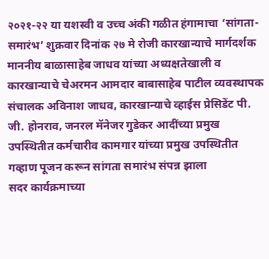२०२१-२२ या यशस्वी व उच्च अंकी गळीत हंगामाचा ‘सांगता- समारंभ’ शुक्रवार दिनांक २७ मे रोजी कारखान्याचे मार्गदर्शक माननीय बाळासाहेब जाधव यांच्या अध्यक्षतेखाली व कारखान्याचे चेअरमन आमदार बाबासाहेब पाटील व्यवस्थापक संचालक अविनाश जाधव, कारखान्याचे व्हाईस प्रेसिडेंट पी. जी. होनराव, जनरल मॅनेजर गुडेकर आदींच्या प्रमुख उपस्थितीत कर्मचारीव कामगार यांच्या प्रमुख उपस्थितीत गव्हाण पूजन करून सांगता समारंभ संपन्न झाला
सदर कार्यक्रमाच्या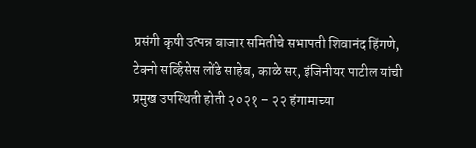प्रसंगी कृषी उत्पन्न बाजार समितीचे सभापती शिवानंद हिंगणे, टेक्नो सर्व्हिसेस लोंढे साहेब, काळे सर, इंजिनीयर पाटील यांची प्रमुख उपस्थिती होती २०२१ – २२ हंगामाच्या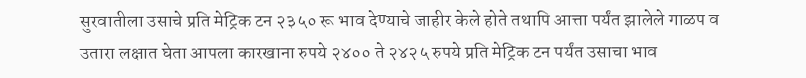सुरवातीला उसाचे प्रति मेट्रिक टन २३५० रू भाव देण्याचे जाहीर केले होते तथापि आत्ता पर्यंत झालेले गाळप व उतारा लक्षात घेता आपला कारखाना रुपये २४०० ते २४२५ रुपये प्रति मेट्रिक टन पर्यंत उसाचा भाव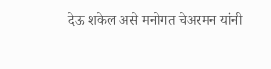देऊ शकेल असे मनोगत चेअरमन यांनी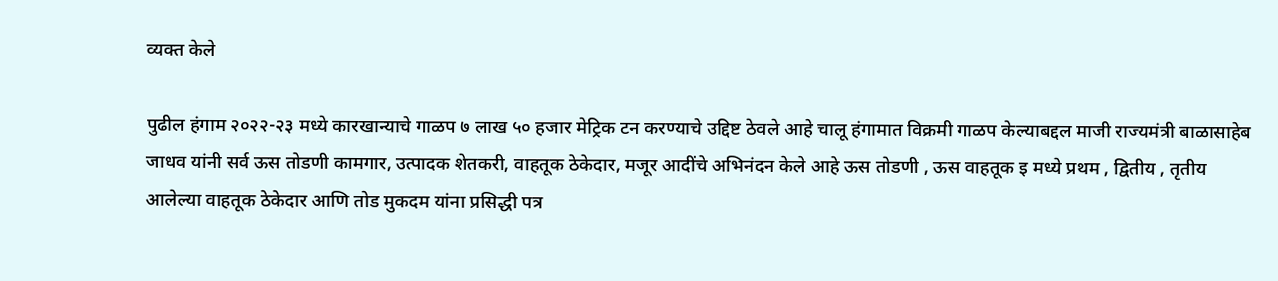व्यक्त केले

पुढील हंगाम २०२२-२३ मध्ये कारखान्याचे गाळप ७ लाख ५० हजार मेट्रिक टन करण्याचे उद्दिष्ट ठेवले आहे चालू हंगामात विक्रमी गाळप केल्याबद्दल माजी राज्यमंत्री बाळासाहेब जाधव यांनी सर्व ऊस तोडणी कामगार, उत्पादक शेतकरी, वाहतूक ठेकेदार, मजूर आदींचे अभिनंदन केले आहे ऊस तोडणी , ऊस वाहतूक इ मध्ये प्रथम , द्वितीय , तृतीय आलेल्या वाहतूक ठेकेदार आणि तोड मुकदम यांना प्रसिद्धी पत्र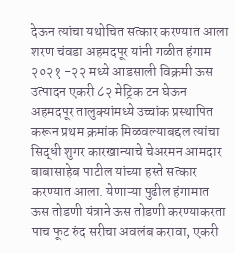देऊन त्यांचा यथोचित सत्कार करण्यात आला शरण चंवडा अहमदपूर यांनी गळीत हंगाम २०२१ -२२ मध्ये आडसाली विक्रमी ऊस उत्पादन एकरी ८२ मेट्रिक टन घेऊन अहमदपूर तालुक्यांमध्ये उच्चांक प्रस्थापित करून प्रथम क्रमांक मिळवल्याबद्दल त्यांचा सिद्धी शुगर कारखान्याचे चेअरमन आमदार बाबासाहेब पाटील यांच्या हस्ते सत्कार करण्यात आला. येणाऱ्या पुढील हंगामात ऊस तोडणी यंत्राने ऊस तोडणी करण्याकरता पाच फूट रुंद सरीचा अवलंब करावा, एकरी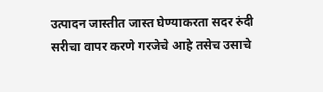उत्पादन जास्तीत जास्त घेण्याकरता सदर रुंदी सरीचा वापर करणे गरजेचे आहे तसेच उसाचे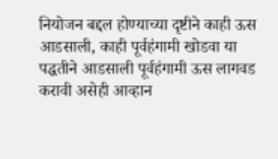नियोजन बद्दल होण्याच्या दृष्टीने काही ऊस आडसाली, काही पूर्वहंगामी खोडवा या पद्धतीने आडसाली पूर्वहंगामी ऊस लागवड करावी असेही आव्हान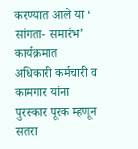करण्यात आले या ‘ सांगता- समारंभ’ कार्यक्रमात अधिकारी कर्मचारी व कामगार यांना पुरस्कार पूरक म्हणून सतरा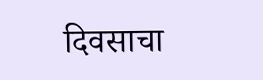दिवसाचा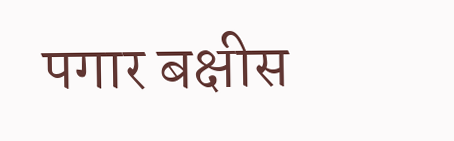पगार बक्षीस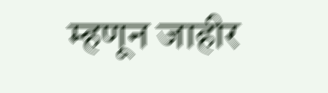म्हणून जाहीर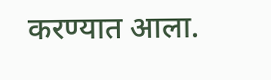करण्यात आला.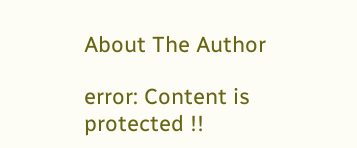About The Author

error: Content is protected !!